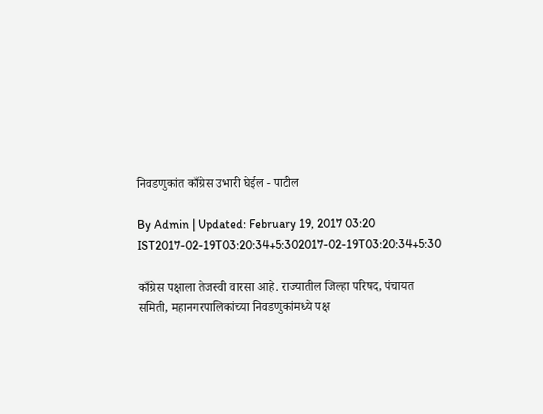निवडणुकांत काँग्रेस उभारी घेईल - पाटील

By Admin | Updated: February 19, 2017 03:20 IST2017-02-19T03:20:34+5:302017-02-19T03:20:34+5:30

काँग्रेस पक्षाला तेजस्वी वारसा आहे. राज्यातील जिल्हा परिषद, पंचायत समिती, महानगरपालिकांच्या निवडणुकांमध्ये पक्ष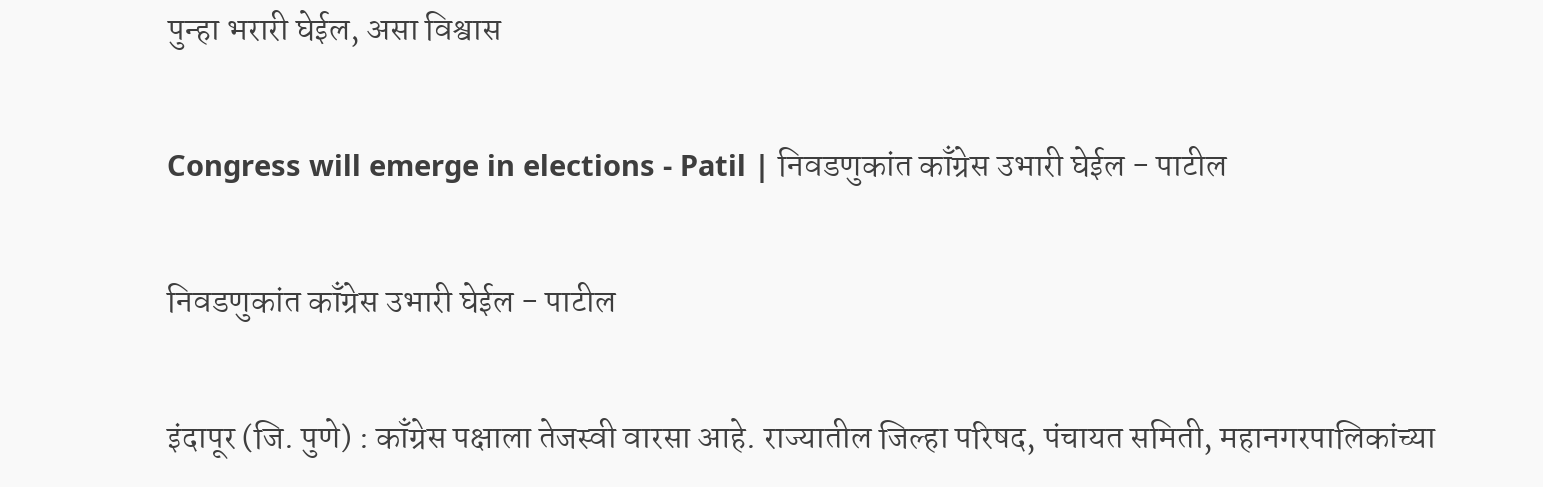पुन्हा भरारी घेईल, असा विश्वास

Congress will emerge in elections - Patil | निवडणुकांत काँग्रेस उभारी घेईल - पाटील

निवडणुकांत काँग्रेस उभारी घेईल - पाटील

इंदापूर (जि. पुणे) : काँग्रेस पक्षाला तेजस्वी वारसा आहे. राज्यातील जिल्हा परिषद, पंचायत समिती, महानगरपालिकांच्या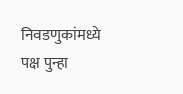निवडणुकांमध्ये पक्ष पुन्हा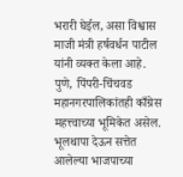भरारी घेईल, असा विश्वास माजी मंत्री हर्षवर्धन पाटील यांनी व्यक्त केला आहे.
पुणे, पिंपरी-चिंचवड महानगरपालिकांतही काँग्रेस महत्त्वाच्या भूमिकेत असेल. भूलथापा देऊन सत्तेत आलेल्या भाजपाच्या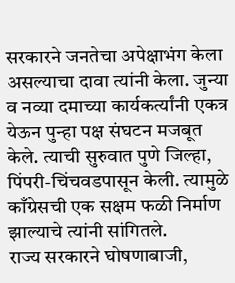सरकारने जनतेचा अपेक्षाभंग केला असल्याचा दावा त्यांनी केला. जुन्या व नव्या दमाच्या कार्यकर्त्यांनी एकत्र येऊन पुन्हा पक्ष संघटन मजबूत केले. त्याची सुरुवात पुणे जिल्हा, पिंपरी-चिंचवडपासून केली. त्यामुळे काँग्रेसची एक सक्षम फळी निर्माण झाल्याचे त्यांनी सांगितले.
राज्य सरकारने घोषणाबाजी,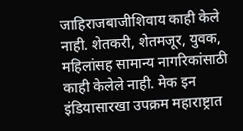जाहिराजबाजीशिवाय काही केले नाही. शेतकरी, शेतमजूर, युवक, महिलांसह सामान्य नागरिकांसाठी काही केलेले नाही. मेक इन इंडियासारखा उपक्रम महाराष्ट्रात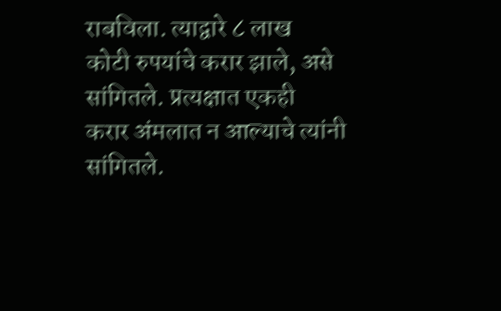राबविला. त्याद्वारे ८ लाख
कोटी रुपयांचे करार झाले, असे सांगितले. प्रत्यक्षात एकही
करार अंमलात न आल्याचे त्यांनी सांगितले.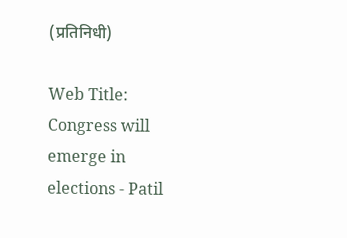(प्रतिनिधी)

Web Title: Congress will emerge in elections - Patil